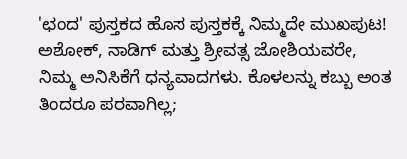'ಛಂದ' ಪುಸ್ತಕದ ಹೊಸ ಪುಸ್ತಕಕ್ಕೆ ನಿಮ್ಮದೇ ಮುಖಪುಟ!
ಅಶೋಕ್, ನಾಡಿಗ್ ಮತ್ತು ಶ್ರೀವತ್ಸ ಜೋಶಿಯವರೇ,
ನಿಮ್ಮ ಅನಿಸಿಕೆಗೆ ಧನ್ಯವಾದಗಳು. ಕೊಳಲನ್ನು ಕಬ್ಬು ಅಂತ ತಿಂದರೂ ಪರವಾಗಿಲ್ಲ;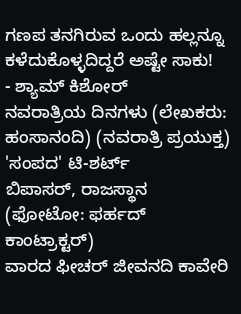ಗಣಪ ತನಗಿರುವ ಒಂದು ಹಲ್ಲನ್ನೂ ಕಳೆದುಕೊಳ್ಳದಿದ್ದರೆ ಅಷ್ಟೇ ಸಾಕು!
- ಶ್ಯಾಮ್ ಕಿಶೋರ್
ನವರಾತ್ರಿಯ ದಿನಗಳು (ಲೇಖಕರು: ಹಂಸಾನಂದಿ) (ನವರಾತ್ರಿ ಪ್ರಯುಕ್ತ) 'ಸಂಪದ' ಟಿ-ಶರ್ಟ್
ಬಿಪಾಸರ್, ರಾಜಸ್ಥಾನ
(ಫೋಟೋ: ಫರ್ಹದ್ ಕಾಂಟ್ರಾಕ್ಟರ್)
ವಾರದ ಫೀಚರ್ ಜೀವನದಿ ಕಾವೇರಿ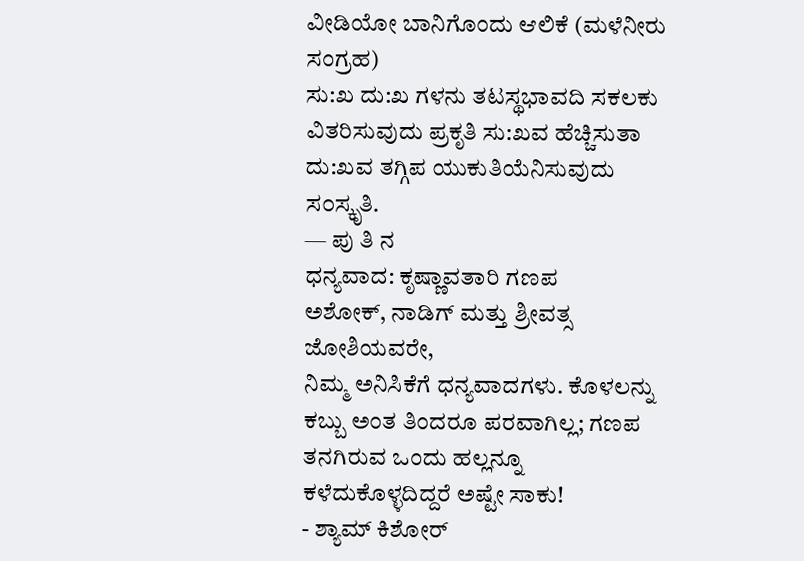ವೀಡಿಯೋ ಬಾನಿಗೊಂದು ಆಲಿಕೆ (ಮಳೆನೀರು ಸಂಗ್ರಹ)
ಸು:ಖ ದು:ಖ ಗಳನು ತಟಸ್ಥಭಾವದಿ ಸಕಲಕು ವಿತರಿಸುವುದು ಪ್ರಕೃತಿ ಸು:ಖವ ಹೆಚ್ಚಿಸುತಾ ದು:ಖವ ತಗ್ಗಿಪ ಯುಕುತಿಯೆನಿಸುವುದು ಸ೦ಸ್ಕೃತಿ.
— ಪು ತಿ ನ
ಧನ್ಯವಾದ: ಕೃಷ್ಣಾವತಾರಿ ಗಣಪ
ಅಶೋಕ್, ನಾಡಿಗ್ ಮತ್ತು ಶ್ರೀವತ್ಸ ಜೋಶಿಯವರೇ,
ನಿಮ್ಮ ಅನಿಸಿಕೆಗೆ ಧನ್ಯವಾದಗಳು. ಕೊಳಲನ್ನು ಕಬ್ಬು ಅಂತ ತಿಂದರೂ ಪರವಾಗಿಲ್ಲ; ಗಣಪ ತನಗಿರುವ ಒಂದು ಹಲ್ಲನ್ನೂ ಕಳೆದುಕೊಳ್ಳದಿದ್ದರೆ ಅಷ್ಟೇ ಸಾಕು!
- ಶ್ಯಾಮ್ ಕಿಶೋರ್